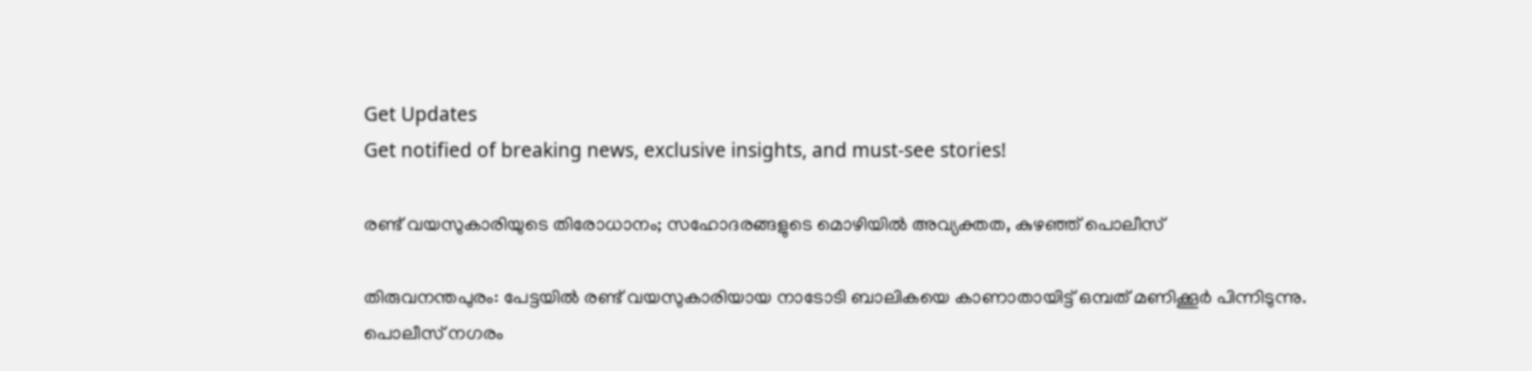Get Updates
Get notified of breaking news, exclusive insights, and must-see stories!

രണ്ട് വയസുകാരിയുടെ തിരോധാനം; സഹോദരങ്ങളുടെ മൊഴിയില്‍ അവ്യക്തത, കുഴഞ്ഞ് പൊലീസ്

തിരുവനന്തപുരം: പേട്ടയില്‍ രണ്ട് വയസുകാരിയായ നാടോടി ബാലികയെ കാണാതായിട്ട് ഒമ്പത് മണിക്കൂര്‍ പിന്നിടുന്നു. പൊലീസ് നഗരം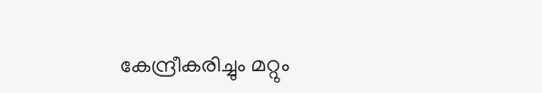കേന്ദ്രീകരിച്ചും മറ്റും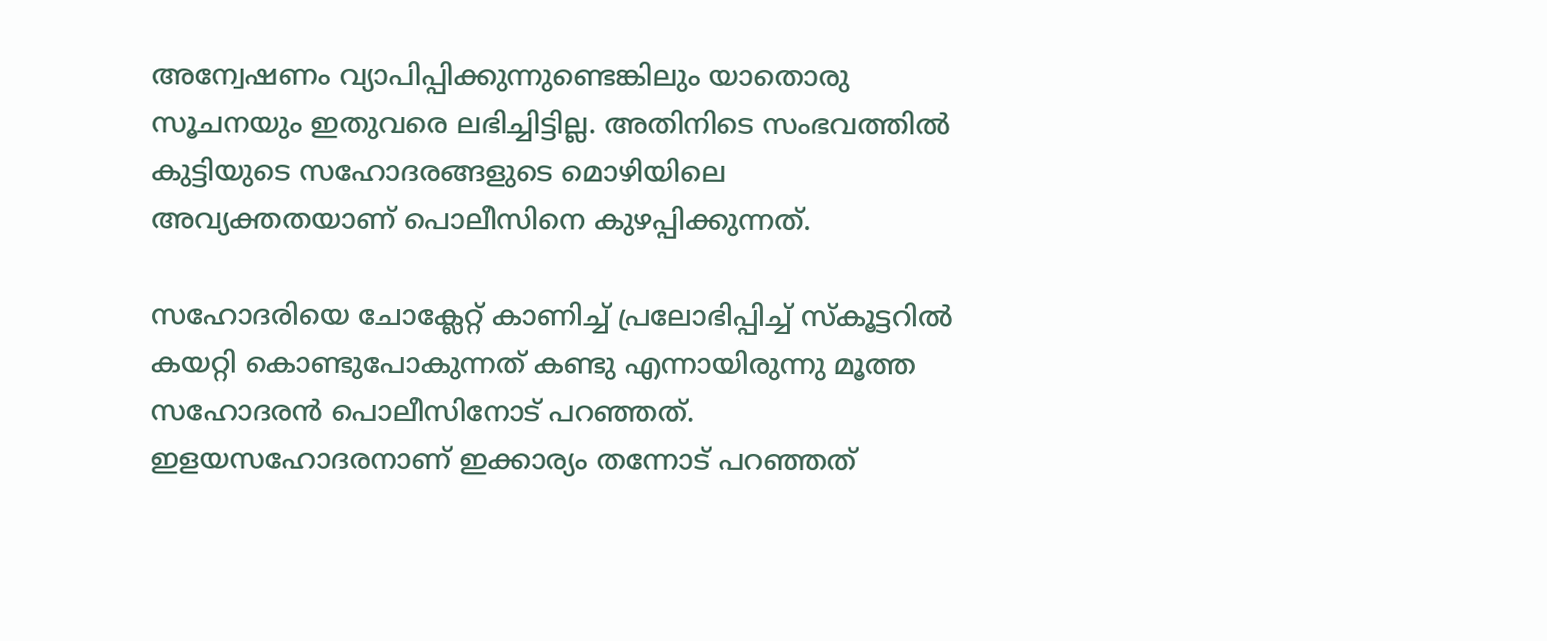അന്വേഷണം വ്യാപിപ്പിക്കുന്നുണ്ടെങ്കിലും യാതൊരു സൂചനയും ഇതുവരെ ലഭിച്ചിട്ടില്ല. അതിനിടെ സംഭവത്തില്‍ കുട്ടിയുടെ സഹോദരങ്ങളുടെ മൊഴിയിലെ അവ്യക്തതയാണ് പൊലീസിനെ കുഴപ്പിക്കുന്നത്.

സഹോദരിയെ ചോക്ലേറ്റ് കാണിച്ച് പ്രലോഭിപ്പിച്ച് സ്‌കൂട്ടറില്‍ കയറ്റി കൊണ്ടുപോകുന്നത് കണ്ടു എന്നായിരുന്നു മൂത്ത സഹോദരന്‍ പൊലീസിനോട് പറഞ്ഞത്. ഇളയസഹോദരനാണ് ഇക്കാര്യം തന്നോട് പറഞ്ഞത്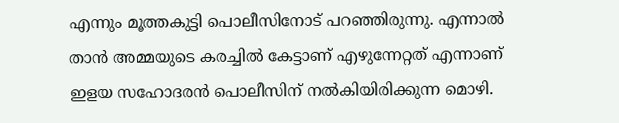എന്നും മൂത്തകുട്ടി പൊലീസിനോട് പറഞ്ഞിരുന്നു. എന്നാല്‍ താന്‍ അമ്മയുടെ കരച്ചില്‍ കേട്ടാണ് എഴുന്നേറ്റത് എന്നാണ് ഇളയ സഹോദരന്‍ പൊലീസിന് നല്‍കിയിരിക്കുന്ന മൊഴി.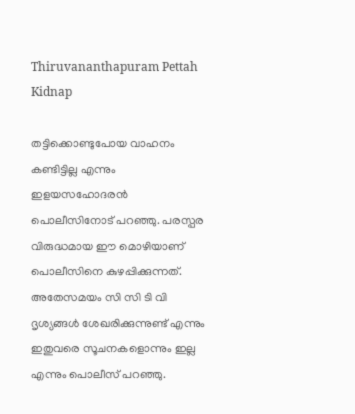Thiruvananthapuram Pettah Kidnap

തട്ടിക്കൊണ്ടുപോയ വാഹനം കണ്ടിട്ടില്ല എന്നും ഇളയസഹോദരന്‍ പൊലീസിനോട് പറഞ്ഞു. പരസ്പര വിരുദ്ധമായ ഈ മൊഴിയാണ് പൊലീസിനെ കുഴപ്പിക്കുന്നത്. അതേസമയം സി സി ടി വി ദൃശ്യങ്ങള്‍ ശേഖരിക്കുന്നുണ്ട് എന്നും ഇതുവരെ സൂചനകളൊന്നും ഇല്ല എന്നും പൊലീസ് പറഞ്ഞു.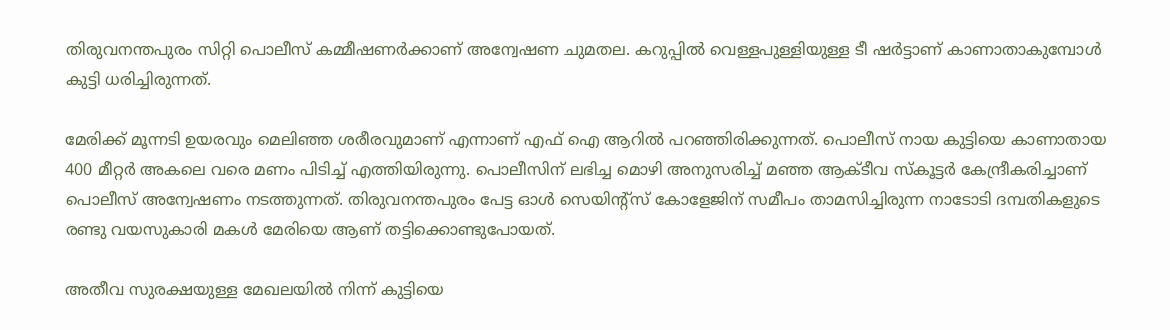തിരുവനന്തപുരം സിറ്റി പൊലീസ് കമ്മീഷണര്‍ക്കാണ് അന്വേഷണ ചുമതല. കറുപ്പില്‍ വെള്ളപുള്ളിയുള്ള ടീ ഷര്‍ട്ടാണ് കാണാതാകുമ്പോള്‍ കുട്ടി ധരിച്ചിരുന്നത്.

മേരിക്ക് മൂന്നടി ഉയരവും മെലിഞ്ഞ ശരീരവുമാണ് എന്നാണ് എഫ് ഐ ആറില്‍ പറഞ്ഞിരിക്കുന്നത്. പൊലീസ് നായ കുട്ടിയെ കാണാതായ 400 മീറ്റര്‍ അകലെ വരെ മണം പിടിച്ച് എത്തിയിരുന്നു. പൊലീസിന് ലഭിച്ച മൊഴി അനുസരിച്ച് മഞ്ഞ ആക്ടീവ സ്‌കൂട്ടര്‍ കേന്ദ്രീകരിച്ചാണ് പൊലീസ് അന്വേഷണം നടത്തുന്നത്. തിരുവനന്തപുരം പേട്ട ഓള്‍ സെയിന്റ്‌സ് കോളേജിന് സമീപം താമസിച്ചിരുന്ന നാടോടി ദമ്പതികളുടെ രണ്ടു വയസുകാരി മകള്‍ മേരിയെ ആണ് തട്ടിക്കൊണ്ടുപോയത്.

അതീവ സുരക്ഷയുള്ള മേഖലയില്‍ നിന്ന് കുട്ടിയെ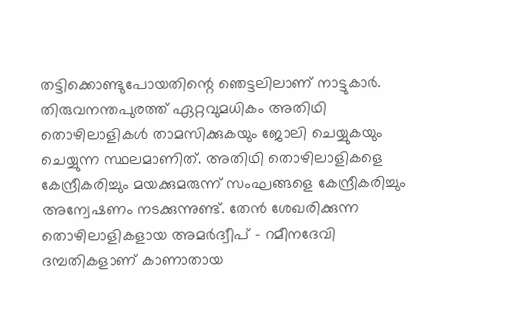തട്ടിക്കൊണ്ടുപോയതിന്റെ ഞെട്ടലിലാണ് നാട്ടുകാര്‍. തിരുവനന്തപുരത്ത് ഏറ്റവുമധികം അതിഥി തൊഴിലാളികള്‍ താമസിക്കുകയും ജോലി ചെയ്യുകയും ചെയ്യുന്ന സ്ഥലമാണിത്. അതിഥി തൊഴിലാളികളെ കേന്ദ്രീകരിച്ചും മയക്കുമരുന്ന് സംഘങ്ങളെ കേന്ദ്രീകരിച്ചും അന്വേഷണം നടക്കുന്നുണ്ട്. തേന്‍ ശേഖരിക്കുന്ന തൊഴിലാളികളായ അമര്‍ദ്വീപ് - റമീനദേവി ദമ്പതികളാണ് കാണാതായ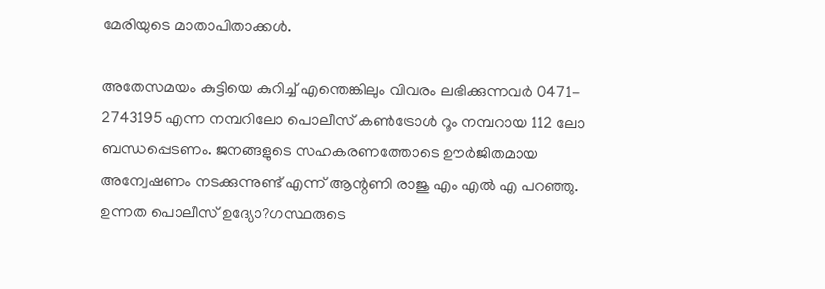മേരിയുടെ മാതാപിതാക്കള്‍.

അതേസമയം കുട്ടിയെ കുറിച്ച് എന്തെങ്കിലും വിവരം ലഭിക്കുന്നവര്‍ 0471- 2743195 എന്ന നമ്പറിലോ പൊലീസ് കണ്‍ട്രോള്‍ റൂം നമ്പറായ 112 ലോ ബന്ധപ്പെടണം. ജനങ്ങളുടെ സഹകരണത്തോടെ ഊര്‍ജിതമായ അന്വേഷണം നടക്കുന്നുണ്ട് എന്ന് ആന്റണി രാജു എം എല്‍ എ പറഞ്ഞു. ഉന്നത പൊലീസ് ഉദ്യോ?ഗസ്ഥരുടെ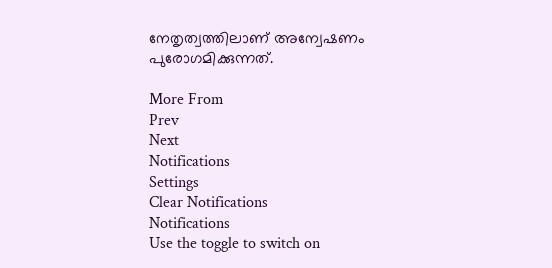നേതൃത്വത്തിലാണ് അന്വേഷണം പുരോഗമിക്കുന്നത്.

More From
Prev
Next
Notifications
Settings
Clear Notifications
Notifications
Use the toggle to switch on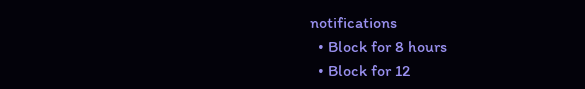notifications
  • Block for 8 hours
  • Block for 12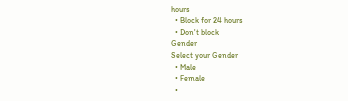hours
  • Block for 24 hours
  • Don't block
Gender
Select your Gender
  • Male
  • Female
  •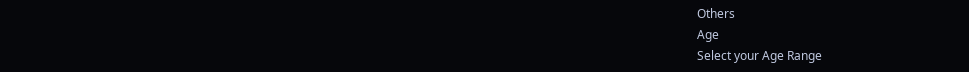Others
Age
Select your Age Range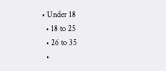• Under 18
  • 18 to 25
  • 26 to 35
  •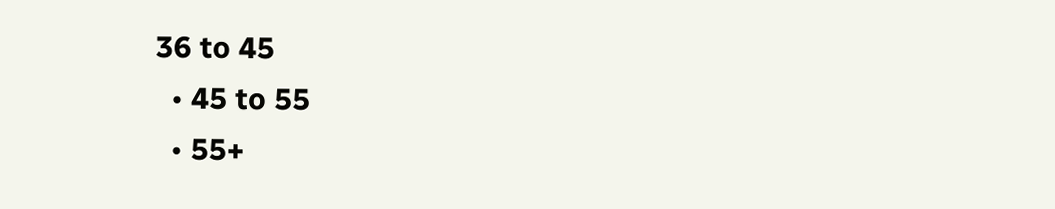36 to 45
  • 45 to 55
  • 55+